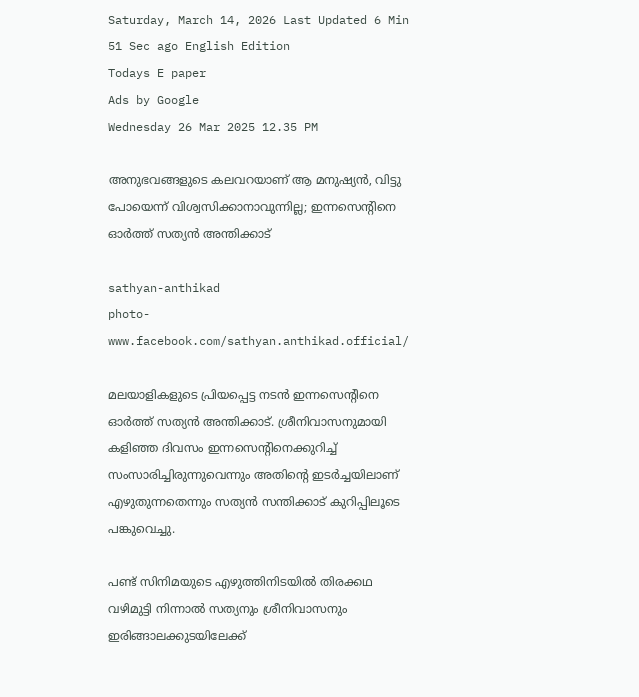Saturday, March 14, 2026 Last Updated 6 Min 51 Sec ago English Edition
Todays E paper
Ads by Google
Wednesday 26 Mar 2025 12.35 PM

അനുഭവങ്ങളുടെ കലവറയാണ് ആ മനുഷ്യന്‍, വിട്ടു പോയെന്ന് വിശ്വസിക്കാനാവുന്നില്ല; ഇന്നസെന്റിനെ ഓര്‍ത്ത് സത്യന്‍ അന്തിക്കാട്

sathyan-anthikad
photo-www.facebook.com/sathyan.anthikad.official/

മലയാളികളുടെ പ്രിയപ്പെട്ട നടന്‍ ഇന്നസെന്റിനെ ഓര്‍ത്ത് സത്യന്‍ അന്തിക്കാട്. ശ്രീനിവാസനുമായി കളിഞ്ഞ ദിവസം ഇന്നസെന്റിനെക്കുറിച്ച് സംസാരിച്ചിരുന്നുവെന്നും അതിന്റെ ഇടര്‍ച്ചയിലാണ് എഴുതുന്നതെന്നും സത്യന്‍ സന്തിക്കാട് കുറിപ്പിലൂടെ പങ്കുവെച്ചു.

പണ്ട് സിനിമയുടെ എഴുത്തിനിടയില്‍ തിരക്കഥ വഴിമുട്ടി നിന്നാല്‍ സത്യനും ശ്രീനിവാസനും ഇരിങ്ങാലക്കുടയിലേക്ക്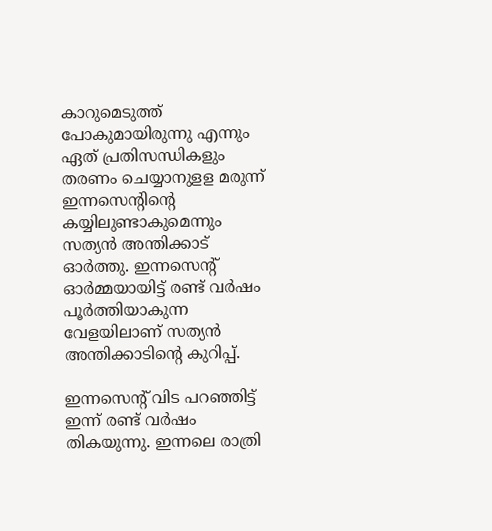കാറുമെടുത്ത് പോകുമായിരുന്നു എന്നും ഏത് പ്രതിസന്ധികളും തരണം ചെയ്യാനുളള മരുന്ന് ഇന്നസെന്റിന്റെ കയ്യിലുണ്ടാകുമെന്നും സത്യന്‍ അന്തിക്കാട് ഓര്‍ത്തു. ഇന്നസെന്റ് ഓര്‍മ്മയായിട്ട് രണ്ട് വര്‍ഷം പൂര്‍ത്തിയാകുന്ന വേളയിലാണ് സത്യന്‍ അന്തിക്കാടിന്റെ കുറിപ്പ്.

ഇന്നസെന്റ് വിട പറഞ്ഞിട്ട് ഇന്ന് രണ്ട് വർഷം തികയുന്നു. ഇന്നലെ രാത്രി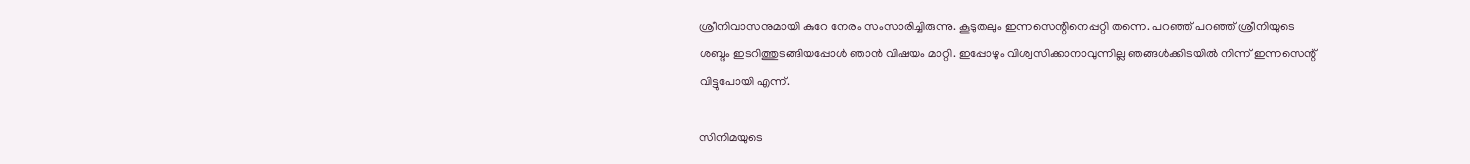ശ്രീനിവാസനുമായി കുറേ നേരം സംസാരിച്ചിരുന്നു. കൂടുതലും ഇന്നസെന്റിനെപ്പറ്റി തന്നെ. പറഞ്ഞ് പറഞ്ഞ് ശ്രീനിയുടെ ശബ്ദം ഇടറിത്തുടങ്ങിയപ്പോൾ ഞാൻ വിഷയം മാറ്റി. ഇപ്പോഴും വിശ്വസിക്കാനാവുന്നില്ല ഞങ്ങൾക്കിടയിൽ നിന്ന് ഇന്നസെന്റ് വിട്ടുപോയി എന്ന്.

സിനിമയുടെ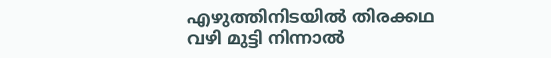എഴുത്തിനിടയിൽ തിരക്കഥ വഴി മുട്ടി നിന്നാൽ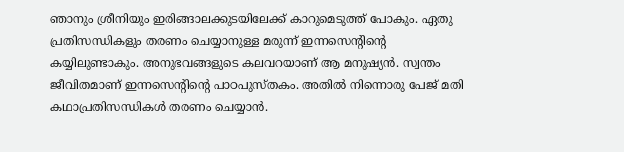ഞാനും ശ്രീനിയും ഇരിങ്ങാലക്കുടയിലേക്ക് കാറുമെടുത്ത് പോകും. ഏതു പ്രതിസന്ധികളും തരണം ചെയ്യാനുള്ള മരുന്ന് ഇന്നസെന്റിന്റെ കയ്യിലുണ്ടാകും. അനുഭവങ്ങളുടെ കലവറയാണ് ആ മനുഷ്യൻ. സ്വന്തം ജീവിതമാണ് ഇന്നസെന്റിന്റെ പാഠപുസ്തകം. അതിൽ നിന്നൊരു പേജ് മതി കഥാപ്രതിസന്ധികൾ തരണം ചെയ്യാൻ.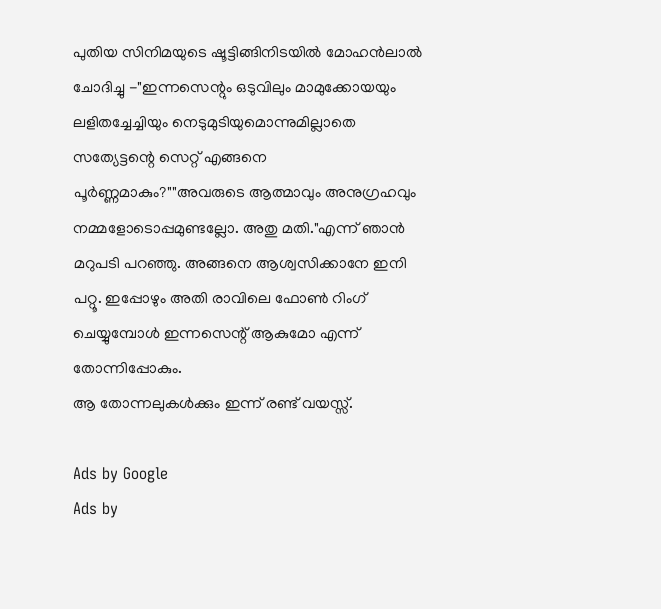പുതിയ സിനിമയുടെ ഷൂട്ടിങ്ങിനിടയിൽ മോഹൻലാൽ ചോദിച്ചു -"ഇന്നസെന്റും ഒടുവിലും മാമുക്കോയയും ലളിതച്ചേച്ചിയും നെടുമുടിയുമൊന്നുമില്ലാതെ സത്യേട്ടന്റെ സെറ്റ് എങ്ങനെ പൂർണ്ണമാകും?""അവരുടെ ആത്മാവും അനുഗ്രഹവും നമ്മളോടൊപ്പമുണ്ടല്ലോ. അതു മതി."എന്ന് ഞാൻ മറുപടി പറഞ്ഞു. അങ്ങനെ ആശ്വസിക്കാനേ ഇനി പറ്റൂ. ഇപ്പോഴും അതി രാവിലെ ഫോൺ റിംഗ് ചെയ്യുമ്പോൾ ഇന്നസെന്റ് ആകുമോ എന്ന് തോന്നിപ്പോകും.
ആ തോന്നലുകൾക്കും ഇന്ന് രണ്ട് വയസ്സ്.

Ads by Google
Ads by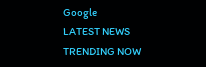Google
LATEST NEWS
TRENDING NOW